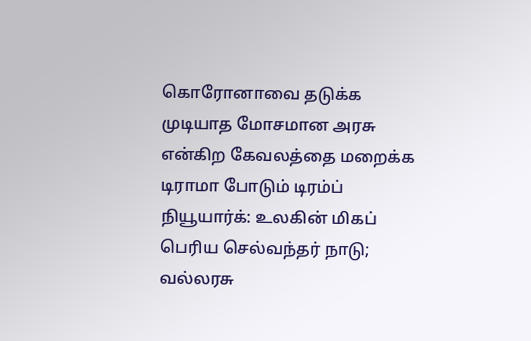கொரோனாவை தடுக்க முடியாத மோசமான அரசு என்கிற கேவலத்தை மறைக்க டிராமா போடும் டிரம்ப்
நியூயார்க்: உலகின் மிகப் பெரிய செல்வந்தர் நாடு; வல்லரசு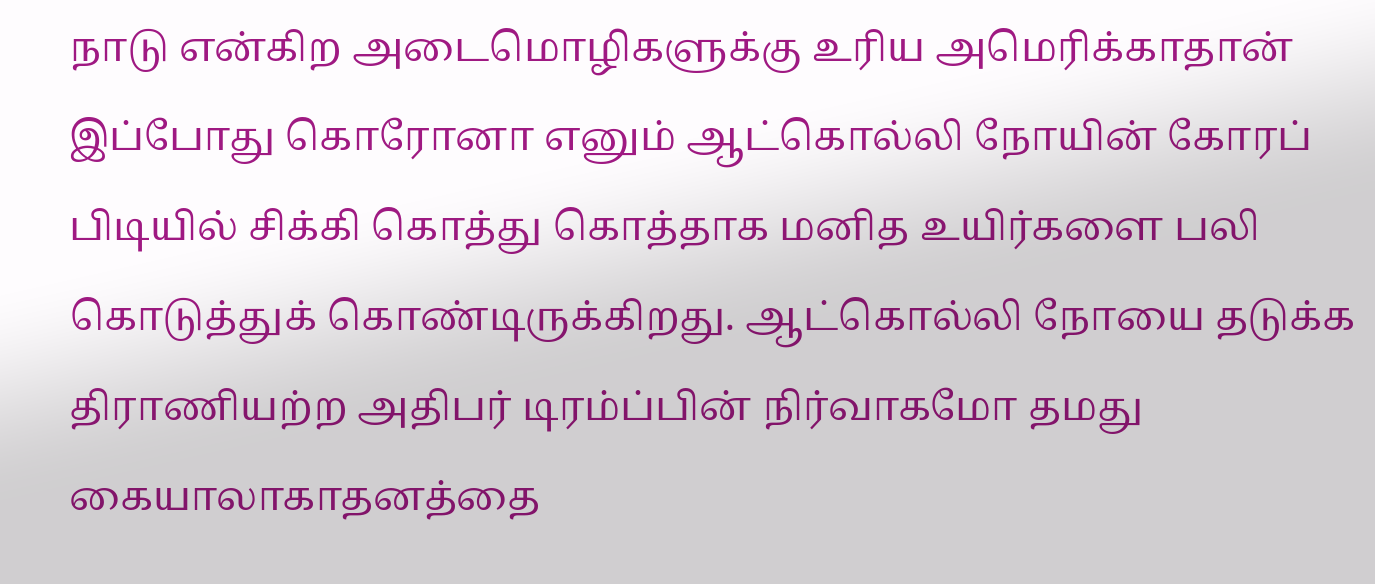நாடு என்கிற அடைமொழிகளுக்கு உரிய அமெரிக்காதான் இப்போது கொரோனா எனும் ஆட்கொல்லி நோயின் கோரப் பிடியில் சிக்கி கொத்து கொத்தாக மனித உயிர்களை பலி கொடுத்துக் கொண்டிருக்கிறது. ஆட்கொல்லி நோயை தடுக்க திராணியற்ற அதிபர் டிரம்ப்பின் நிர்வாகமோ தமது கையாலாகாதனத்தை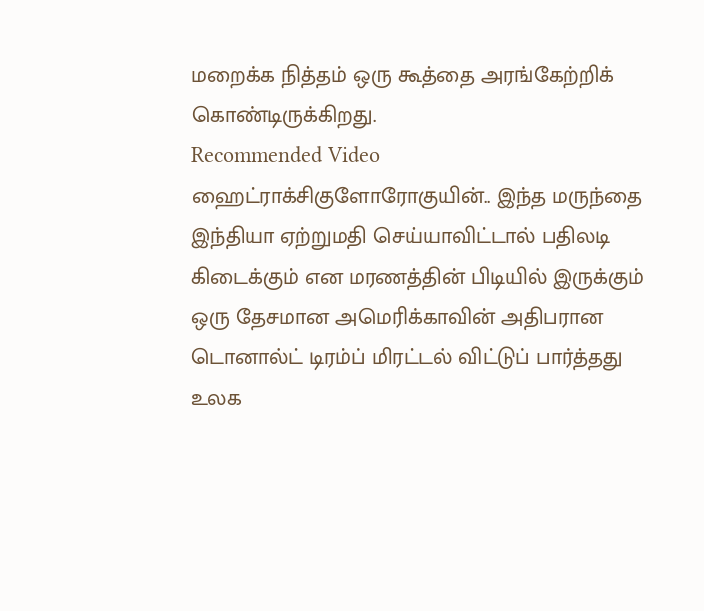மறைக்க நித்தம் ஒரு கூத்தை அரங்கேற்றிக் கொண்டிருக்கிறது.
Recommended Video
ஹைட்ராக்சிகுளோரோகுயின்.. இந்த மருந்தை இந்தியா ஏற்றுமதி செய்யாவிட்டால் பதிலடி கிடைக்கும் என மரணத்தின் பிடியில் இருக்கும் ஒரு தேசமான அமெரிக்காவின் அதிபரான டொனால்ட் டிரம்ப் மிரட்டல் விட்டுப் பார்த்தது உலக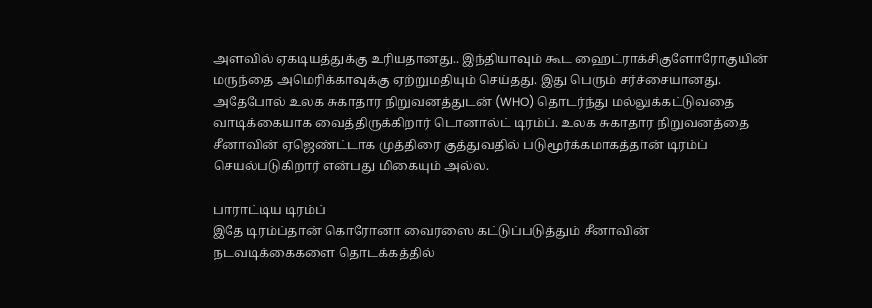அளவில் ஏகடியத்துக்கு உரியதானது.. இந்தியாவும் கூட ஹைட்ராக்சிகுளோரோகுயின் மருந்தை அமெரிக்காவுக்கு ஏற்றுமதியும் செய்தது. இது பெரும் சர்ச்சையானது.
அதேபோல் உலக சுகாதார நிறுவனத்துடன் (WHO) தொடர்ந்து மல்லுக்கட்டுவதை வாடிக்கையாக வைத்திருக்கிறார் டொனால்ட் டிரம்ப். உலக சுகாதார நிறுவனத்தை சீனாவின் ஏஜெண்ட்டாக முத்திரை குத்துவதில் படுமூர்க்கமாகத்தான் டிரம்ப் செயல்படுகிறார் என்பது மிகையும் அல்ல.

பாராட்டிய டிரம்ப்
இதே டிரம்ப்தான் கொரோனா வைரஸை கட்டுப்படுத்தும் சீனாவின் நடவடிக்கைகளை தொடக்கத்தில்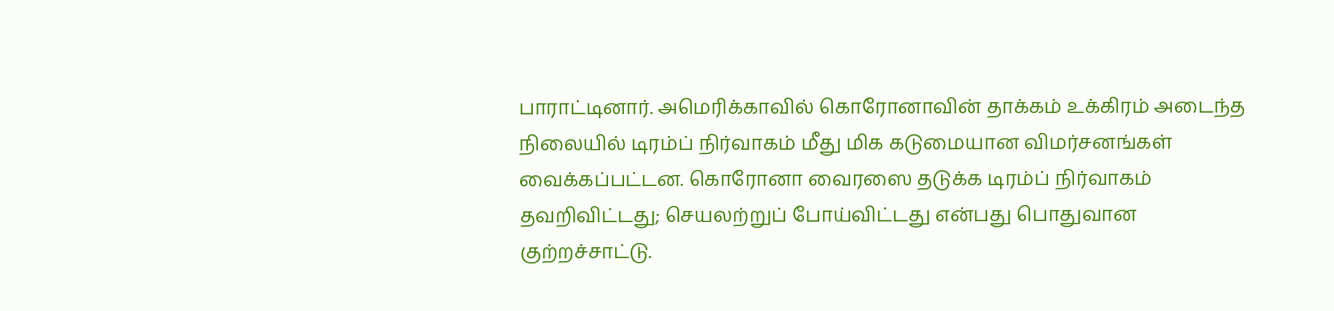பாராட்டினார். அமெரிக்காவில் கொரோனாவின் தாக்கம் உக்கிரம் அடைந்த நிலையில் டிரம்ப் நிர்வாகம் மீது மிக கடுமையான விமர்சனங்கள் வைக்கப்பட்டன. கொரோனா வைரஸை தடுக்க டிரம்ப் நிர்வாகம் தவறிவிட்டது; செயலற்றுப் போய்விட்டது என்பது பொதுவான குற்றச்சாட்டு.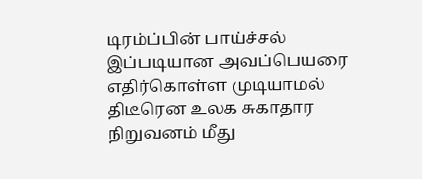டிரம்ப்பின் பாய்ச்சல்
இப்படியான அவப்பெயரை எதிர்கொள்ள முடியாமல் திடீரென உலக சுகாதார நிறுவனம் மீது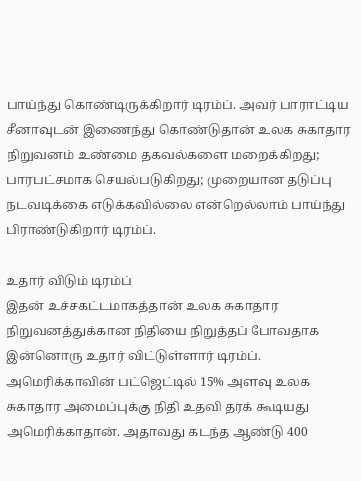பாய்ந்து கொண்டிருக்கிறார் டிரம்ப். அவர் பாராட்டிய சீனாவுடன் இணைந்து கொண்டுதான் உலக சுகாதார நிறுவனம் உண்மை தகவல்களை மறைக்கிறது; பாரபட்சமாக செயல்படுகிறது; முறையான தடுப்பு நடவடிக்கை எடுக்கவில்லை என்றெல்லாம் பாய்ந்து பிராண்டுகிறார் டிரம்ப்.

உதார் விடும் டிரம்ப்
இதன் உச்சகட்டமாகத்தான் உலக சுகாதார நிறுவனத்துக்கான நிதியை நிறுத்தப் போவதாக இன்னொரு உதார் விட்டுள்ளார் டிரம்ப். அமெரிக்காவின் பட்ஜெட்டில் 15% அளவு உலக சுகாதார அமைப்புக்கு நிதி உதவி தரக் கூடியது அமெரிக்காதான். அதாவது கடந்த ஆண்டு 400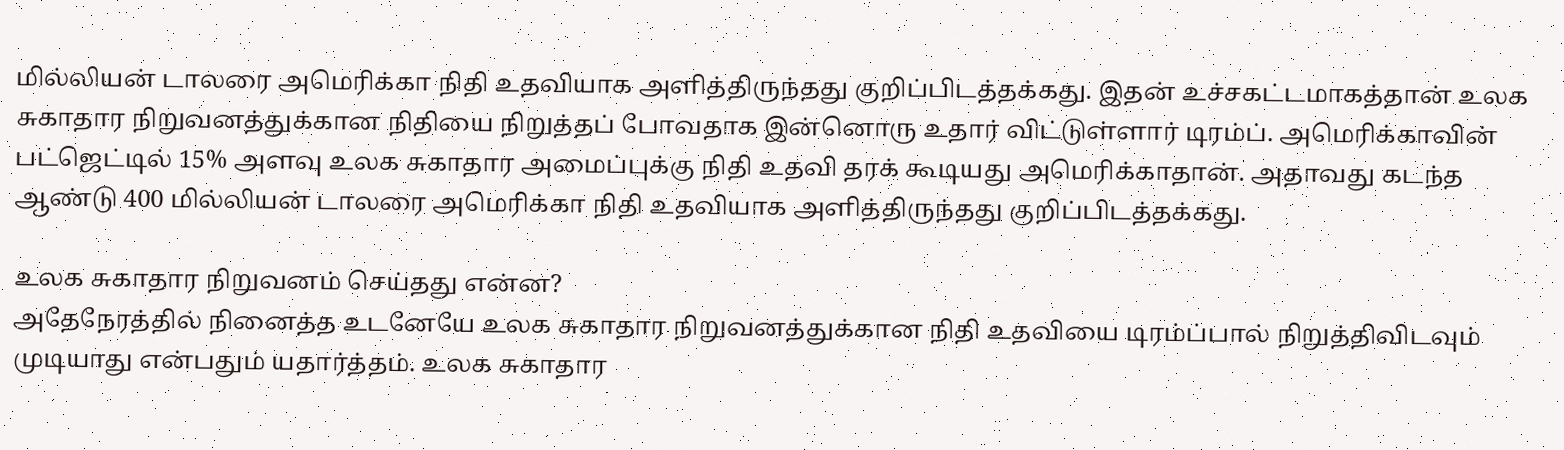மில்லியன் டாலரை அமெரிக்கா நிதி உதவியாக அளித்திருந்தது குறிப்பிடத்தக்கது. இதன் உச்சகட்டமாகத்தான் உலக சுகாதார நிறுவனத்துக்கான நிதியை நிறுத்தப் போவதாக இன்னொரு உதார் விட்டுள்ளார் டிரம்ப். அமெரிக்காவின் பட்ஜெட்டில் 15% அளவு உலக சுகாதார அமைப்புக்கு நிதி உதவி தரக் கூடியது அமெரிக்காதான். அதாவது கடந்த ஆண்டு 400 மில்லியன் டாலரை அமெரிக்கா நிதி உதவியாக அளித்திருந்தது குறிப்பிடத்தக்கது.

உலக சுகாதார நிறுவனம் செய்தது என்ன?
அதேநேரத்தில் நினைத்த உடனேயே உலக சுகாதார நிறுவனத்துக்கான நிதி உதவியை டிரம்ப்பால் நிறுத்திவிடவும் முடியாது என்பதும் யதார்த்தம். உலக சுகாதார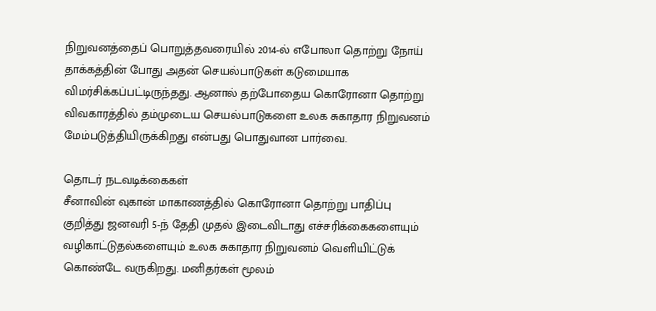நிறுவனத்தைப் பொறுத்தவரையில் 2014-ல் எபோலா தொற்று நோய் தாக்கத்தின் போது அதன் செயல்பாடுகள் கடுமையாக விமர்சிக்கப்பட்டிருந்தது. ஆனால் தற்போதைய கொரோனா தொற்று விவகாரத்தில் தம்முடைய செயல்பாடுகளை உலக சுகாதார நிறுவனம் மேம்படுத்தியிருக்கிறது என்பது பொதுவான பார்வை.

தொடர் நடவடிக்கைகள்
சீனாவின் வுகான் மாகாணத்தில் கொரோனா தொற்று பாதிப்பு குறித்து ஜனவரி 5-ந் தேதி முதல் இடைவிடாது எச்சரிக்கைகளையும் வழிகாட்டுதல்களையும் உலக சுகாதார நிறுவனம் வெளியிட்டுக் கொண்டே வருகிறது. மனிதர்கள் மூலம்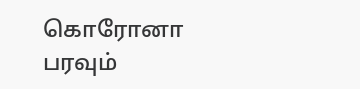கொரோனா பரவும்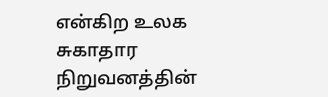என்கிற உலக சுகாதார நிறுவனத்தின்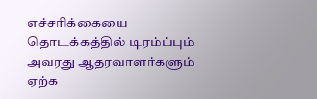எச்சரிக்கையை தொடக்கத்தில் டிரம்ப்பும் அவரது ஆதரவாளர்களும் ஏற்க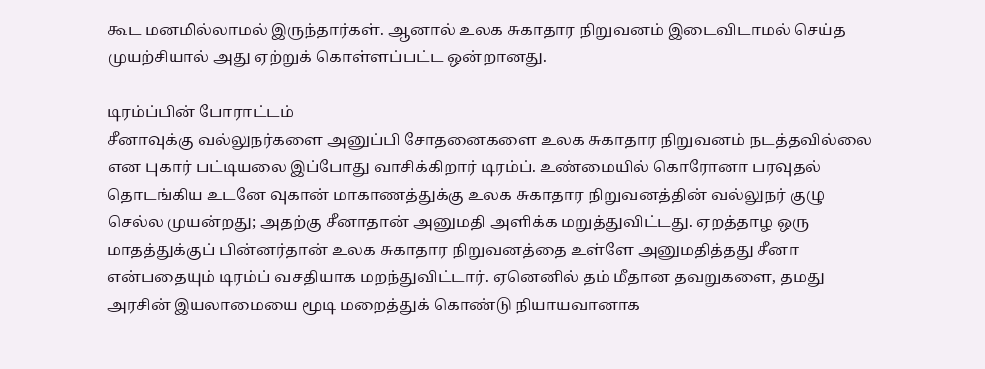கூட மனமில்லாமல் இருந்தார்கள். ஆனால் உலக சுகாதார நிறுவனம் இடைவிடாமல் செய்த முயற்சியால் அது ஏற்றுக் கொள்ளப்பட்ட ஒன்றானது.

டிரம்ப்பின் போராட்டம்
சீனாவுக்கு வல்லுநர்களை அனுப்பி சோதனைகளை உலக சுகாதார நிறுவனம் நடத்தவில்லை என புகார் பட்டியலை இப்போது வாசிக்கிறார் டிரம்ப். உண்மையில் கொரோனா பரவுதல் தொடங்கிய உடனே வுகான் மாகாணத்துக்கு உலக சுகாதார நிறுவனத்தின் வல்லுநர் குழு செல்ல முயன்றது; அதற்கு சீனாதான் அனுமதி அளிக்க மறுத்துவிட்டது. ஏறத்தாழ ஒரு மாதத்துக்குப் பின்னர்தான் உலக சுகாதார நிறுவனத்தை உள்ளே அனுமதித்தது சீனா என்பதையும் டிரம்ப் வசதியாக மறந்துவிட்டார். ஏனெனில் தம் மீதான தவறுகளை, தமது அரசின் இயலாமையை மூடி மறைத்துக் கொண்டு நியாயவானாக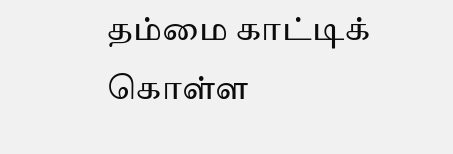தம்மை காட்டிக் கொள்ள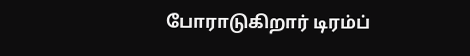போராடுகிறார் டிரம்ப்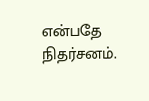என்பதே நிதர்சனம்.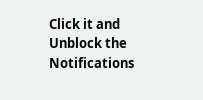Click it and Unblock the Notifications